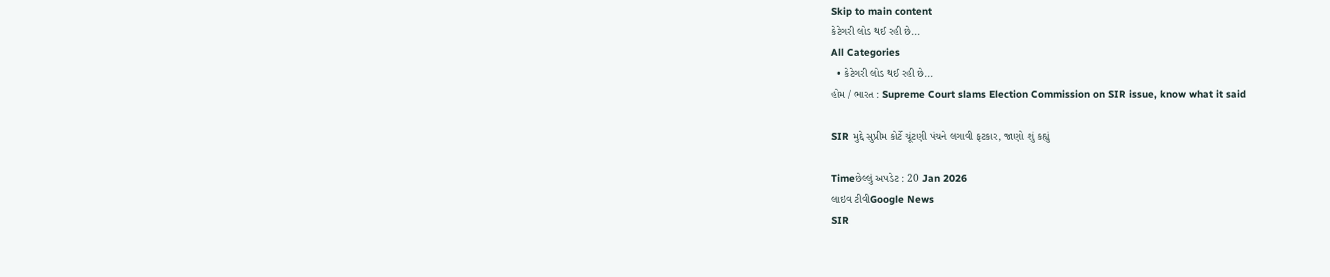Skip to main content
કેટેગરી લોડ થઈ રહી છે...
All Categories
  • કેટેગરી લોડ થઈ રહી છે...
હોમ / ભારત : Supreme Court slams Election Commission on SIR issue, know what it said

SIR મુદ્દે સુપ્રીમ કોર્ટે ચૂંટણી પંચને લગાવી ફટકાર, જાણો શું કહ્યું

Timeછેલ્લું અપડેટ : 20 Jan 2026
લાઇવ ટીવીGoogle News
SIR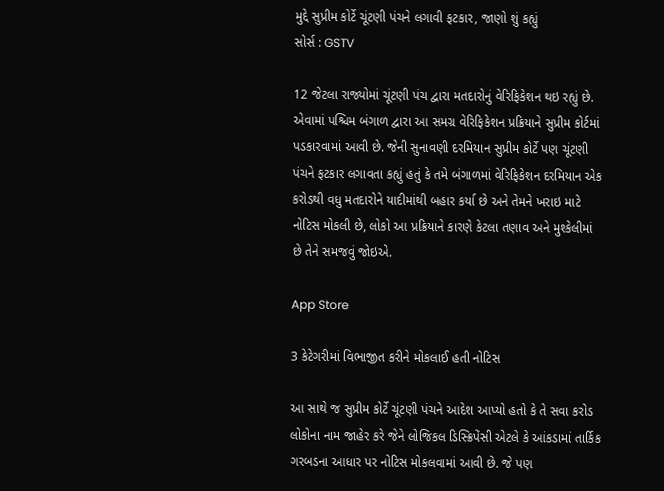મુદ્દે સુપ્રીમ કોર્ટે ચૂંટણી પંચને લગાવી ફટકાર, જાણો શું કહ્યું
સોર્સ : GSTV

12 જેટલા રાજ્યોમાં ચૂંટણી પંચ દ્વારા મતદારોનું વેરિફિકેશન થઇ રહ્યું છે. એવામાં પશ્ચિમ બંગાળ દ્વારા આ સમગ્ર વેરિફિકેશન પ્રક્રિયાને સુપ્રીમ કોર્ટમાં પડકારવામાં આવી છે. જેની સુનાવણી દરમિયાન સુપ્રીમ કોર્ટે પણ ચૂંટણી પંચને ફટકાર લગાવતા કહ્યું હતું કે તમે બંગાળમાં વેરિફિકેશન દરમિયાન એક કરોડથી વધુ મતદારોને યાદીમાંથી બહાર કર્યા છે અને તેમને ખરાઇ માટે નોટિસ મોકલી છે, લોકો આ પ્રક્રિયાને કારણે કેટલા તણાવ અને મુશ્કેલીમાં છે તેને સમજવું જોઇએ.

App Store

3 કેટેગરીમાં વિભાજીત કરીને મોકલાઈ હતી નોટિસ

આ સાથે જ સુપ્રીમ કોર્ટે ચૂંટણી પંચને આદેશ આપ્યો હતો કે તે સવા કરોડ લોકોના નામ જાહેર કરે જેને લોજિકલ ડિસ્ક્રિપેંસી એટલે કે આંકડામાં તાર્કિક ગરબડના આધાર પર નોટિસ મોકલવામાં આવી છે. જે પણ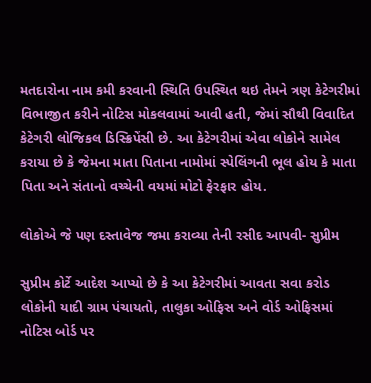મતદારોના નામ કમી કરવાની સ્થિતિ ઉપસ્થિત થઇ તેમને ત્રણ કેટેગરીમાં વિભાજીત કરીને નોટિસ મોકલવામાં આવી હતી, જેમાં સૌથી વિવાદિત કેટેગરી લોજિકલ ડિસ્ક્રિપેંસી છે. આ કેટેગરીમાં એવા લોકોને સામેલ કરાયા છે કે જેમના માતા પિતાના નામોમાં સ્પેલિંગની ભૂલ હોય કે માતા પિતા અને સંતાનો વચ્ચેની વયમાં મોટો ફેરફાર હોય.

લોકોએ જે પણ દસ્તાવેજ જમા કરાવ્યા તેની રસીદ આપવી- સુપ્રીમ

સુપ્રીમ કોર્ટે આદેશ આપ્યો છે કે આ કેટેગરીમાં આવતા સવા કરોડ લોકોની યાદી ગ્રામ પંચાયતો, તાલુકા ઓફિસ અને વોર્ડ ઓફિસમાં નોટિસ બોર્ડ પર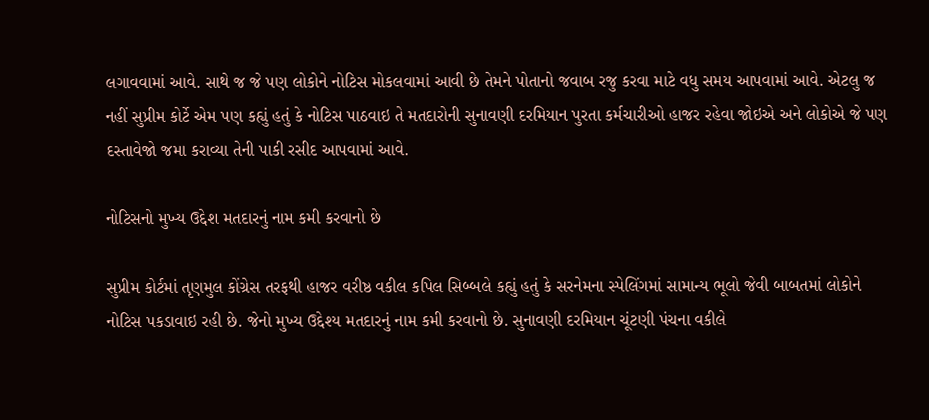લગાવવામાં આવે. સાથે જ જે પણ લોકોને નોટિસ મોકલવામાં આવી છે તેમને પોતાનો જવાબ રજુ કરવા માટે વધુ સમય આપવામાં આવે. એટલુ જ નહીં સુપ્રીમ કોર્ટે એમ પણ કહ્યું હતું કે નોટિસ પાઠવાઇ તે મતદારોની સુનાવણી દરમિયાન પુરતા કર્મચારીઓ હાજર રહેવા જોઇએ અને લોકોએ જે પણ દસ્તાવેજો જમા કરાવ્યા તેની પાકી રસીદ આપવામાં આવે.

નોટિસનો મુખ્ય ઉદ્દેશ મતદારનું નામ કમી કરવાનો છે

સુપ્રીમ કોર્ટમાં તૃણમુલ કોંગ્રેસ તરફથી હાજર વરીષ્ઠ વકીલ કપિલ સિબ્બલે કહ્યું હતું કે સરનેમના સ્પેલિંગમાં સામાન્ય ભૂલો જેવી બાબતમાં લોકોને નોટિસ પકડાવાઇ રહી છે. જેનો મુખ્ય ઉદ્દેશ્ય મતદારનું નામ કમી કરવાનો છે. સુનાવણી દરમિયાન ચૂંટણી પંચના વકીલે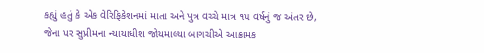કહ્યું હતું કે એક વેરિફિકેશનમાં માતા અને પુત્ર વચ્ચે માત્ર ૧૫ વર્ષનું જ અંતર છે, જેના પર સુપ્રીમના ન્યાયાધીશ જોયમાલ્યા બાગચીએ આક્રામક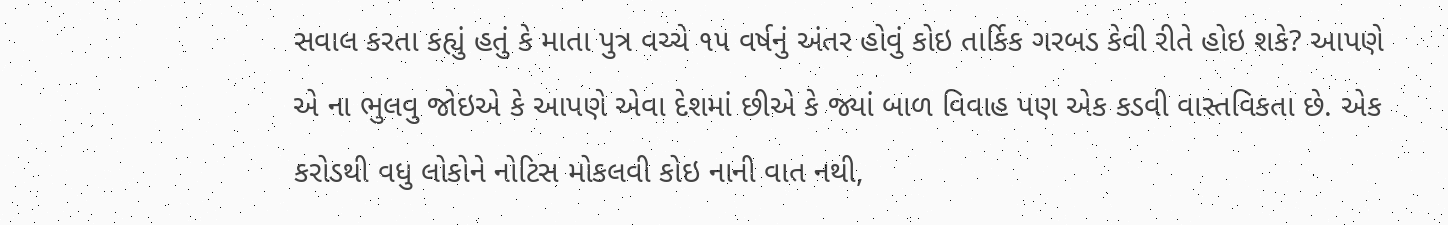સવાલ કરતા કહ્યું હતું કે માતા પુત્ર વચ્ચે ૧૫ વર્ષનું અંતર હોવું કોઇ તાર્કિક ગરબડ કેવી રીતે હોઇ શકે? આપણે એ ના ભુલવુ જોઇએ કે આપણે એવા દેશમાં છીએ કે જ્યાં બાળ વિવાહ પણ એક કડવી વાસ્તવિકતા છે. એક કરોડથી વધુ લોકોને નોટિસ મોકલવી કોઇ નાની વાત નથી,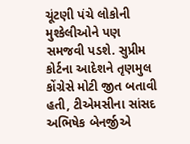ચૂંટણી પંચે લોકોની મુશ્કેલીઓને પણ સમજવી પડશે. સુપ્રીમ કોર્ટના આદેશને તૃણમુલ કોંગ્રેસે મોટી જીત બતાવી હતી, ટીએમસીના સાંસદ અભિષેક બેનર્જીએ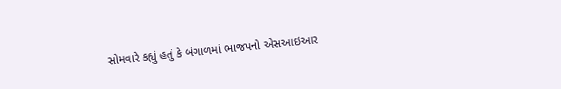સોમવારે કહ્યું હતું કે બંગાળમાં ભાજપનો એસઆઇઆર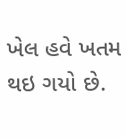ખેલ હવે ખતમ થઇ ગયો છે.